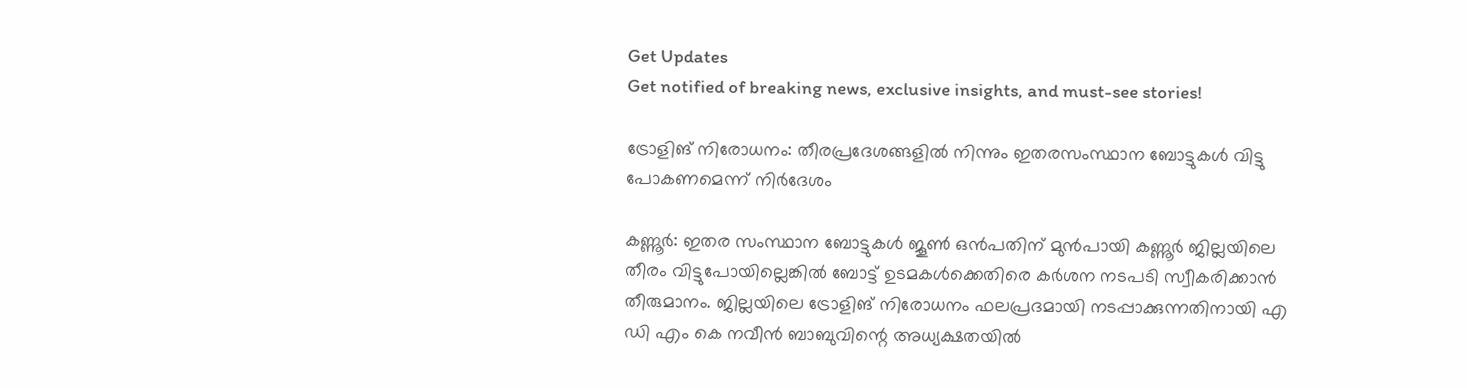Get Updates
Get notified of breaking news, exclusive insights, and must-see stories!

ട്രോളിങ് നിരോധനം: തീരപ്രദേശങ്ങളില്‍ നിന്നും ഇതരസംസ്ഥാന ബോട്ടുകള്‍ വിട്ടു പോകണമെന്ന് നിര്‍ദേശം

കണ്ണൂര്‍: ഇതര സംസ്ഥാന ബോട്ടുകള്‍ ജൂണ്‍ ഒന്‍പതിന് മുന്‍പായി കണ്ണൂര്‍ ജില്ലയിലെ തീരം വിട്ടുപോയില്ലെങ്കില്‍ ബോട്ട് ഉടമകള്‍ക്കെതിരെ കര്‍ശന നടപടി സ്വീകരിക്കാന്‍ തീരുമാനം. ജില്ലയിലെ ട്രോളിങ് നിരോധനം ഫലപ്രദമായി നടപ്പാക്കുന്നതിനായി എ ഡി എം കെ നവീന്‍ ബാബുവിന്റെ അധ്യക്ഷതയില്‍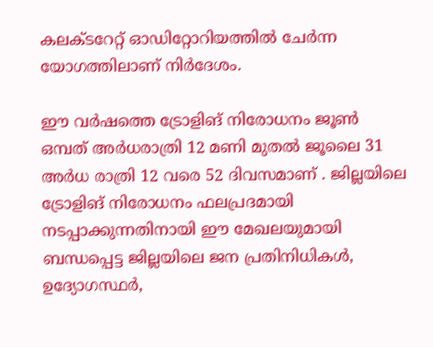കലക്ടറേറ്റ് ഓഡിറ്റോറിയത്തില്‍ ചേര്‍ന്ന യോഗത്തിലാണ് നിര്‍ദേശം.

ഈ വര്‍ഷത്തെ ട്രോളിങ് നിരോധനം ജൂണ്‍ ഒമ്പത് അര്‍ധരാത്രി 12 മണി മുതല്‍ ജൂലൈ 31 അര്‍ധ രാത്രി 12 വരെ 52 ദിവസമാണ് . ജില്ലയിലെ ട്രോളിങ് നിരോധനം ഫലപ്രദമായി നടപ്പാക്കുന്നതിനായി ഈ മേഖലയുമായി ബന്ധപ്പെട്ട ജില്ലയിലെ ജന പ്രതിനിധികള്‍, ഉദ്യോഗസ്ഥര്‍,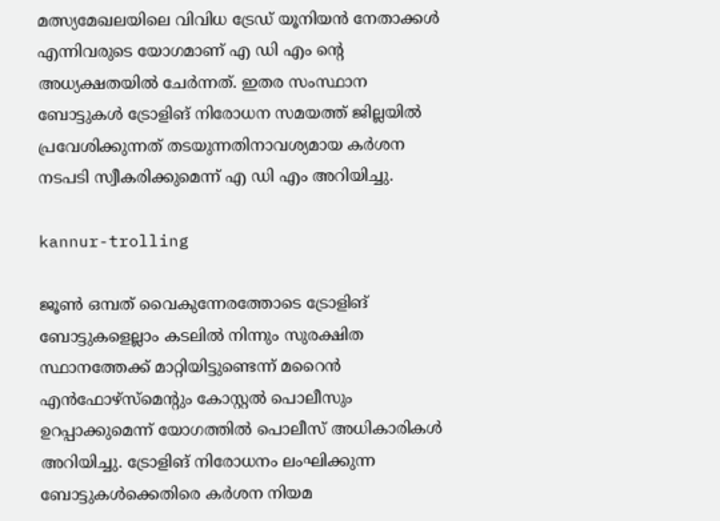മത്സ്യമേഖലയിലെ വിവിധ ട്രേഡ് യൂനിയന്‍ നേതാക്കള്‍ എന്നിവരുടെ യോഗമാണ് എ ഡി എം ന്റെ അധ്യക്ഷതയില്‍ ചേര്‍ന്നത്. ഇതര സംസ്ഥാന ബോട്ടുകള്‍ ട്രോളിങ് നിരോധന സമയത്ത് ജില്ലയില്‍ പ്രവേശിക്കുന്നത് തടയുന്നതിനാവശ്യമായ കര്‍ശന നടപടി സ്വീകരിക്കുമെന്ന് എ ഡി എം അറിയിച്ചു.

kannur-trolling

ജൂണ്‍ ഒമ്പത് വൈകുന്നേരത്തോടെ ട്രോളിങ് ബോട്ടുകളെല്ലാം കടലില്‍ നിന്നും സുരക്ഷിത സ്ഥാനത്തേക്ക് മാറ്റിയിട്ടുണ്ടെന്ന് മറൈന്‍ എന്‍ഫോഴ്‌സ്‌മെന്റും കോസ്റ്റല്‍ പൊലീസും ഉറപ്പാക്കുമെന്ന് യോഗത്തില്‍ പൊലീസ് അധികാരികള്‍ അറിയിച്ചു. ട്രോളിങ് നിരോധനം ലംഘിക്കുന്ന ബോട്ടുകള്‍ക്കെതിരെ കര്‍ശന നിയമ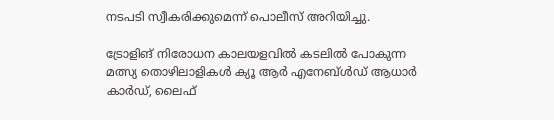നടപടി സ്വീകരിക്കുമെന്ന് പൊലീസ് അറിയിച്ചു.

ട്രോളിങ് നിരോധന കാലയളവില്‍ കടലില്‍ പോകുന്ന മത്സ്യ തൊഴിലാളികള്‍ ക്യൂ ആര്‍ എനേബ്ള്‍ഡ് ആധാര്‍ കാര്‍ഡ്, ലൈഫ്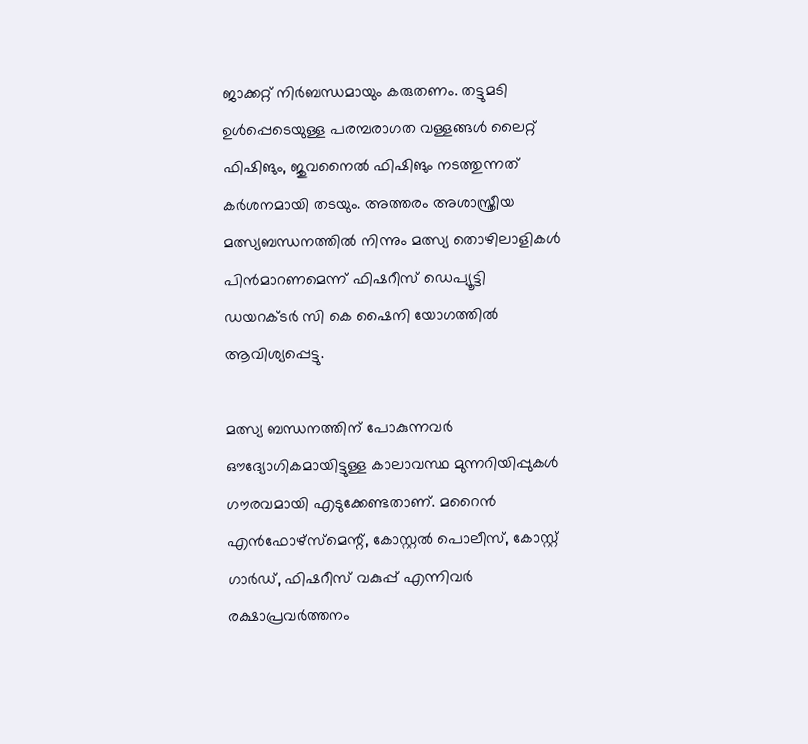ജാക്കറ്റ് നിര്‍ബന്ധമായും കരുതണം. തട്ടുമടി ഉള്‍പ്പെടെയുള്ള പരമ്പരാഗത വള്ളങ്ങള്‍ ലൈറ്റ് ഫിഷിങും, ജുവനൈല്‍ ഫിഷിങും നടത്തുന്നത് കര്‍ശനമായി തടയും. അത്തരം അശാസ്ത്രീയ മത്സ്യബന്ധനത്തില്‍ നിന്നും മത്സ്യ തൊഴിലാളികള്‍ പിന്‍മാറണമെന്ന് ഫിഷറീസ് ഡെപ്യൂട്ടി ഡയറക്ടര്‍ സി കെ ഷൈനി യോഗത്തില്‍ ആവിശ്യപ്പെട്ടു.

മത്സ്യ ബന്ധനത്തിന് പോകുന്നവര്‍ ഔദ്യോഗികമായിട്ടുള്ള കാലാവസ്ഥ മുന്നറിയിപ്പുകള്‍ ഗൗരവമായി എടുക്കേണ്ടതാണ്. മറൈന്‍ എന്‍ഫോഴ്‌സ്‌മെന്റ്, കോസ്റ്റല്‍ പൊലീസ്, കോസ്റ്റ് ഗാര്‍ഡ്, ഫിഷറീസ് വകുപ്പ് എന്നിവര്‍ രക്ഷാപ്രവര്‍ത്തനം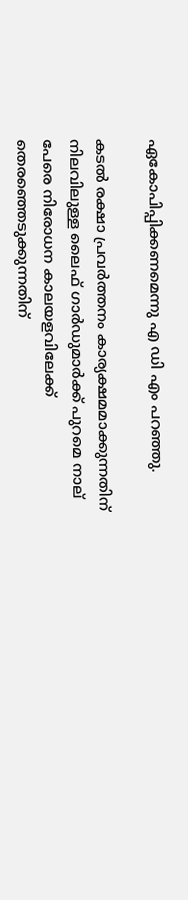ഏകോപിപ്പിക്കണമെന്നു എ ഡി എം പറഞ്ഞു.

കടല്‍ രക്ഷാ പ്രവര്‍ത്തനം കാര്യക്ഷമമാക്കുന്നതിന് നിലവിലുള്ള ലൈഫ് ഗാര്‍ഡുമാര്‍ക്ക് പുറമെ നാല് പേരെ നിരോധന കാലയളവിലേക്ക് തെരഞ്ഞെടുക്കുന്നതിന്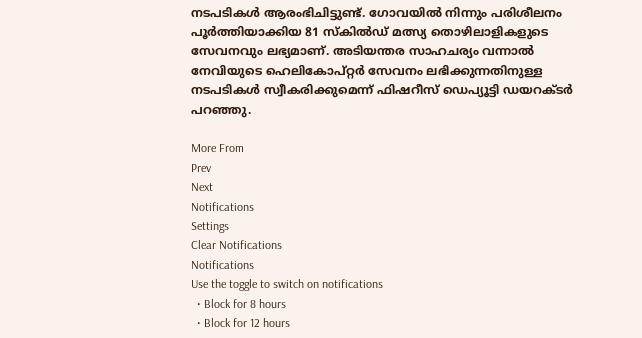നടപടികള്‍ ആരംഭിചിട്ടുണ്ട്. ഗോവയില്‍ നിന്നും പരിശീലനം പൂര്‍ത്തിയാക്കിയ 81 സ്‌കില്‍ഡ് മത്സ്യ തൊഴിലാളികളുടെ സേവനവും ലഭ്യമാണ്. അടിയന്തര സാഹചര്യം വന്നാല്‍ നേവിയുടെ ഹെലികോപ്റ്റര്‍ സേവനം ലഭിക്കുന്നതിനുള്ള നടപടികള്‍ സ്വീകരിക്കുമെന്ന് ഫിഷറീസ് ഡെപ്യൂട്ടി ഡയറക്ടര്‍ പറഞ്ഞു.

More From
Prev
Next
Notifications
Settings
Clear Notifications
Notifications
Use the toggle to switch on notifications
  • Block for 8 hours
  • Block for 12 hours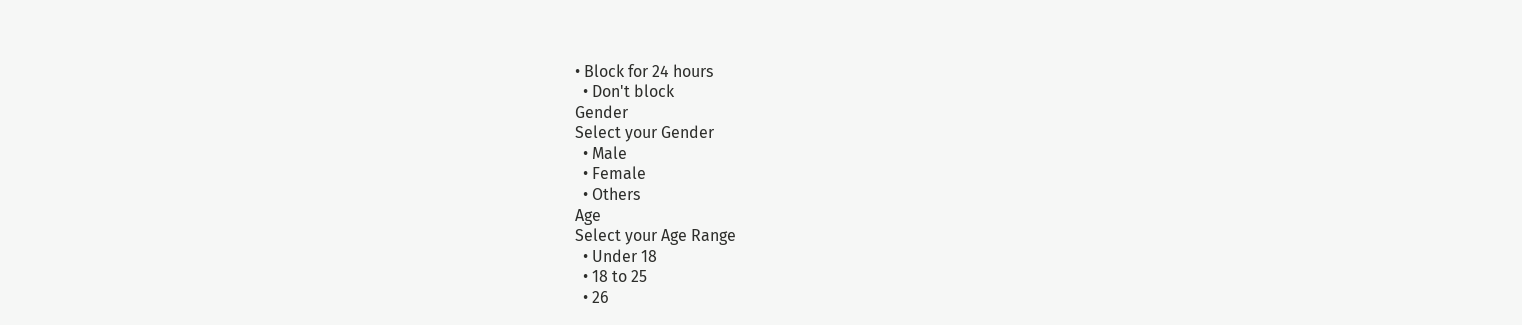• Block for 24 hours
  • Don't block
Gender
Select your Gender
  • Male
  • Female
  • Others
Age
Select your Age Range
  • Under 18
  • 18 to 25
  • 26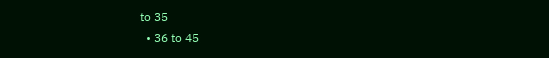to 35
  • 36 to 45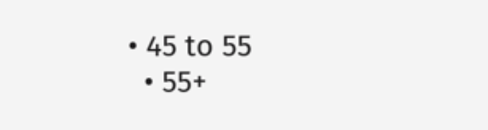• 45 to 55
  • 55+